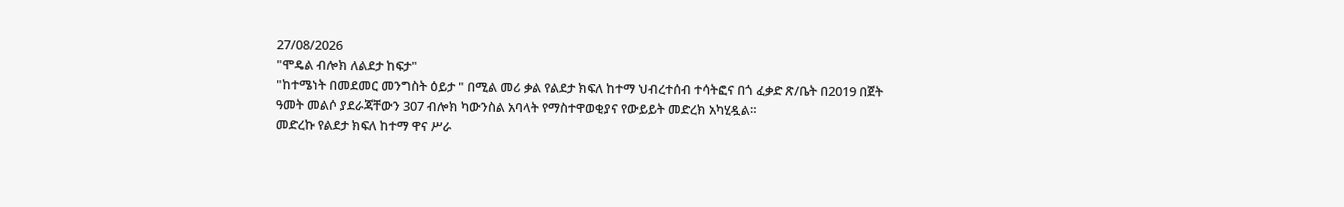27/08/2026
"ሞዴል ብሎክ ለልደታ ከፍታ"
"ከተሜነት በመደመር መንግስት ዕይታ " በሚል መሪ ቃል የልደታ ክፍለ ከተማ ህብረተሰብ ተሳትፎና በጎ ፈቃድ ጽ/ቤት በ2019 በጀት ዓመት መልሶ ያደራጃቸውን 307 ብሎክ ካውንስል አባላት የማስተዋወቂያና የውይይት መድረክ አካሂዷል።
መድረኩ የልደታ ክፍለ ከተማ ዋና ሥራ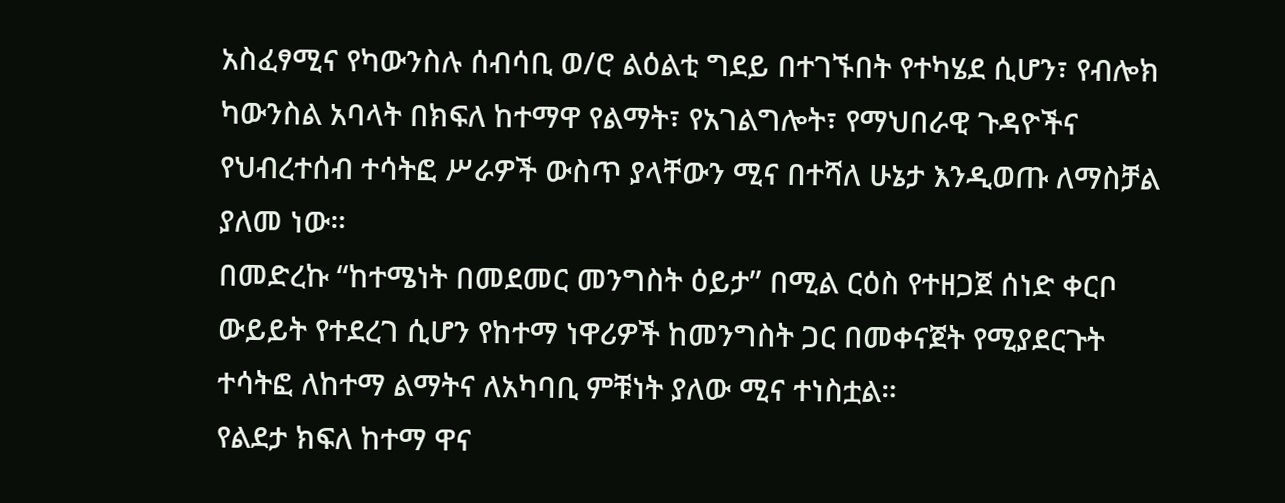አስፈፃሚና የካውንስሉ ሰብሳቢ ወ/ሮ ልዕልቲ ግደይ በተገኙበት የተካሄደ ሲሆን፣ የብሎክ ካውንስል አባላት በክፍለ ከተማዋ የልማት፣ የአገልግሎት፣ የማህበራዊ ጉዳዮችና የህብረተሰብ ተሳትፎ ሥራዎች ውስጥ ያላቸውን ሚና በተሻለ ሁኔታ እንዲወጡ ለማስቻል ያለመ ነው።
በመድረኩ “ከተሜነት በመደመር መንግስት ዕይታ” በሚል ርዕስ የተዘጋጀ ሰነድ ቀርቦ ውይይት የተደረገ ሲሆን የከተማ ነዋሪዎች ከመንግስት ጋር በመቀናጀት የሚያደርጉት ተሳትፎ ለከተማ ልማትና ለአካባቢ ምቹነት ያለው ሚና ተነስቷል።
የልደታ ክፍለ ከተማ ዋና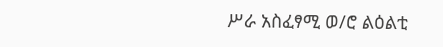ሥራ አስፈፃሚ ወ/ሮ ልዕልቲ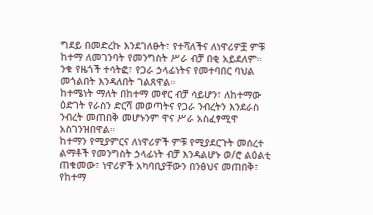ግደይ በመድረኩ እንደገለፁት፣ የተሻለችና ለነዋሪዎቿ ምቹ ከተማ ለመገንባት የመንግስት ሥራ ብቻ በቂ አይደለም። ንቁ የዜጎች ተሳትፎ፣ የጋራ ኃላፊነትና የመተባበር ባህል መጎልበት እንዳለበት ገልጸዋል።
ከተሜነት ማለት በከተማ መኖር ብቻ ሳይሆን፣ ለከተማው ዕድገት የራስን ድርሻ መወጣትና የጋራ ንብረትን እንደራስ ንብረት መጠበቅ መሆኑንም ዋና ሥራ አስፈፃሚዋ አስገንዝበዋል።
ከተማን የሚያምርና ለነዋሪዎች ምቹ የሚያደርጉት መሰረተ ልማቶች የመንግስት ኃላፊነት ብቻ እንዳልሆኑ ወ/ሮ ልዕልቲ ጠቁመው፣ ነዋሪዎች አካባቢያቸውን በንፅህና መጠበቅ፣ የከተማ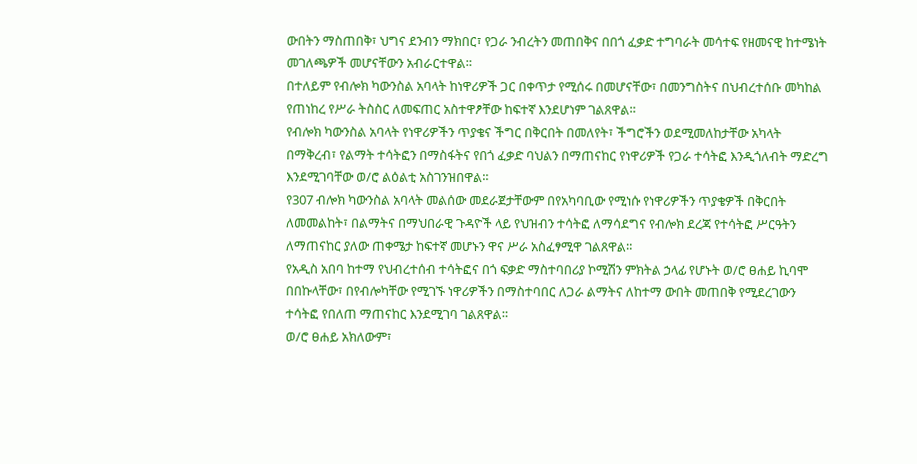ውበትን ማስጠበቅ፣ ህግና ደንብን ማክበር፣ የጋራ ንብረትን መጠበቅና በበጎ ፈቃድ ተግባራት መሳተፍ የዘመናዊ ከተሜነት መገለጫዎች መሆናቸውን አብራርተዋል።
በተለይም የብሎክ ካውንስል አባላት ከነዋሪዎች ጋር በቀጥታ የሚሰሩ በመሆናቸው፣ በመንግስትና በህብረተሰቡ መካከል የጠነከረ የሥራ ትስስር ለመፍጠር አስተዋፆቸው ከፍተኛ እንደሆነም ገልጸዋል።
የብሎክ ካውንስል አባላት የነዋሪዎችን ጥያቄና ችግር በቅርበት በመለየት፣ ችግሮችን ወደሚመለከታቸው አካላት በማቅረብ፣ የልማት ተሳትፎን በማስፋትና የበጎ ፈቃድ ባህልን በማጠናከር የነዋሪዎች የጋራ ተሳትፎ እንዲጎለብት ማድረግ እንደሚገባቸው ወ/ሮ ልዕልቲ አስገንዝበዋል።
የ307 ብሎክ ካውንስል አባላት መልሰው መደራጀታቸውም በየአካባቢው የሚነሱ የነዋሪዎችን ጥያቄዎች በቅርበት ለመመልከት፣ በልማትና በማህበራዊ ጉዳዮች ላይ የህዝብን ተሳትፎ ለማሳደግና የብሎክ ደረጃ የተሳትፎ ሥርዓትን ለማጠናከር ያለው ጠቀሜታ ከፍተኛ መሆኑን ዋና ሥራ አስፈፃሚዋ ገልጸዋል።
የአዲስ አበባ ከተማ የህብረተሰብ ተሳትፎና በጎ ፍቃድ ማስተባበሪያ ኮሚሽን ምክትል ኃላፊ የሆኑት ወ/ሮ ፀሐይ ኪባሞ በበኩላቸው፣ በየብሎካቸው የሚገኙ ነዋሪዎችን በማስተባበር ለጋራ ልማትና ለከተማ ውበት መጠበቅ የሚደረገውን ተሳትፎ የበለጠ ማጠናከር እንደሚገባ ገልጸዋል።
ወ/ሮ ፀሐይ አክለውም፣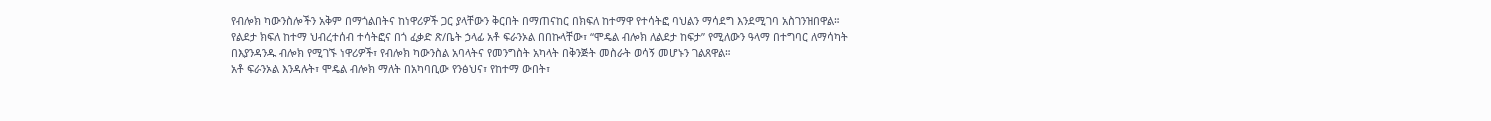የብሎክ ካውንስሎችን አቅም በማጎልበትና ከነዋሪዎች ጋር ያላቸውን ቅርበት በማጠናከር በክፍለ ከተማዋ የተሳትፎ ባህልን ማሳደግ እንደሚገባ አስገንዝበዋል።
የልደታ ክፍለ ከተማ ህብረተሰብ ተሳትፎና በጎ ፈቃድ ጽ/ቤት ኃላፊ አቶ ፍራንኦል በበኩላቸው፣ “ሞዴል ብሎክ ለልደታ ከፍታ” የሚለውን ዓላማ በተግባር ለማሳካት በእያንዳንዱ ብሎክ የሚገኙ ነዋሪዎች፣ የብሎክ ካውንስል አባላትና የመንግስት አካላት በቅንጅት መስራት ወሳኝ መሆኑን ገልጸዋል።
አቶ ፍራንኦል እንዳሉት፣ ሞዴል ብሎክ ማለት በአካባቢው የንፅህና፣ የከተማ ውበት፣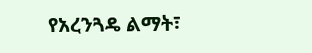የአረንጓዴ ልማት፣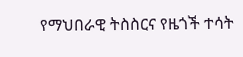የማህበራዊ ትስስርና የዜጎች ተሳት